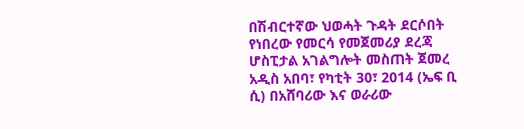በሽብርተኛው ህወሓት ጉዳት ደርሶበት የነበረው የመርሳ የመጀመሪያ ደረጃ ሆስፒታል አገልግሎት መስጠት ጀመረ
አዲስ አበባ፣ የካቲት 30፣ 2014 (ኤፍ ቢ ሲ) በአሸባሪው እና ወራሪው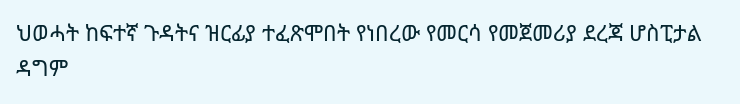ህወሓት ከፍተኛ ጉዳትና ዝርፊያ ተፈጽሞበት የነበረው የመርሳ የመጀመሪያ ደረጃ ሆስፒታል ዳግም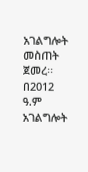አገልግሎት መስጠት ጀመረ፡፡
በ2012 ዓ.ም አገልግሎት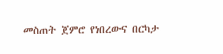መስጠት ጀምሮ የነበረውና በርካታ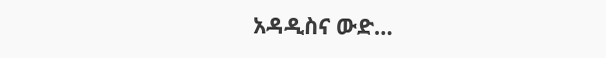አዳዲስና ውድ…